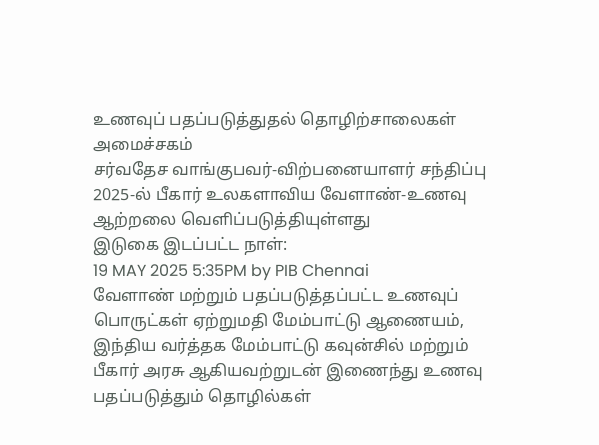உணவுப் பதப்படுத்துதல் தொழிற்சாலைகள் அமைச்சகம்
சர்வதேச வாங்குபவர்-விற்பனையாளர் சந்திப்பு 2025-ல் பீகார் உலகளாவிய வேளாண்-உணவு ஆற்றலை வெளிப்படுத்தியுள்ளது
இடுகை இடப்பட்ட நாள்:
19 MAY 2025 5:35PM by PIB Chennai
வேளாண் மற்றும் பதப்படுத்தப்பட்ட உணவுப் பொருட்கள் ஏற்றுமதி மேம்பாட்டு ஆணையம், இந்திய வர்த்தக மேம்பாட்டு கவுன்சில் மற்றும் பீகார் அரசு ஆகியவற்றுடன் இணைந்து உணவு பதப்படுத்தும் தொழில்கள்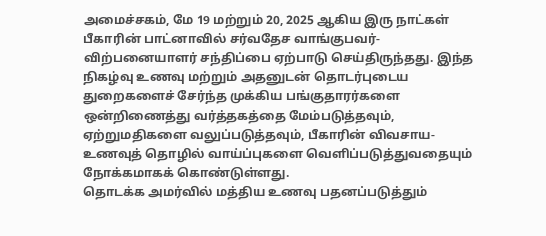அமைச்சகம், மே 19 மற்றும் 20, 2025 ஆகிய இரு நாட்கள் பீகாரின் பாட்னாவில் சர்வதேச வாங்குபவர்- விற்பனையாளர் சந்திப்பை ஏற்பாடு செய்திருந்தது. இந்த நிகழ்வு உணவு மற்றும் அதனுடன் தொடர்புடைய துறைகளைச் சேர்ந்த முக்கிய பங்குதாரர்களை ஒன்றிணைத்து வர்த்தகத்தை மேம்படுத்தவும், ஏற்றுமதிகளை வலுப்படுத்தவும், பீகாரின் விவசாய-உணவுத் தொழில் வாய்ப்புகளை வெளிப்படுத்துவதையும் நோக்கமாகக் கொண்டுள்ளது.
தொடக்க அமர்வில் மத்திய உணவு பதனப்படுத்தும்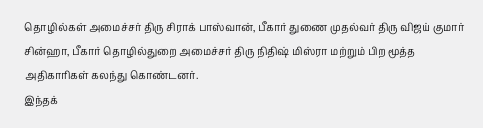தொழில்கள் அமைச்சர் திரு சிராக் பாஸ்வான், பீகார் துணை முதல்வர் திரு விஜய் குமார் சின்ஹா, பீகார் தொழில்துறை அமைச்சர் திரு நிதிஷ் மிஸ்ரா மற்றும் பிற மூத்த அதிகாரிகள் கலந்து கொண்டனர்.
இந்தக்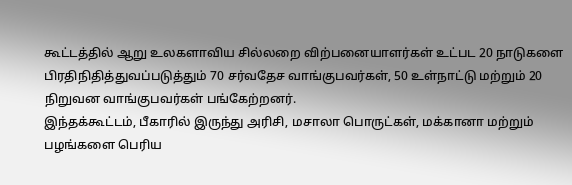கூட்டத்தில் ஆறு உலகளாவிய சில்லறை விற்பனையாளர்கள் உட்பட 20 நாடுகளை பிரதிநிதித்துவப்படுத்தும் 70 சர்வதேச வாங்குபவர்கள், 50 உள்நாட்டு மற்றும் 20 நிறுவன வாங்குபவர்கள் பங்கேற்றனர்.
இந்தக்கூட்டம், பீகாரில் இருந்து அரிசி, மசாலா பொருட்கள், மக்கானா மற்றும் பழங்களை பெரிய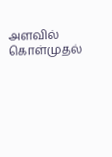அளவில் கொள்முதல்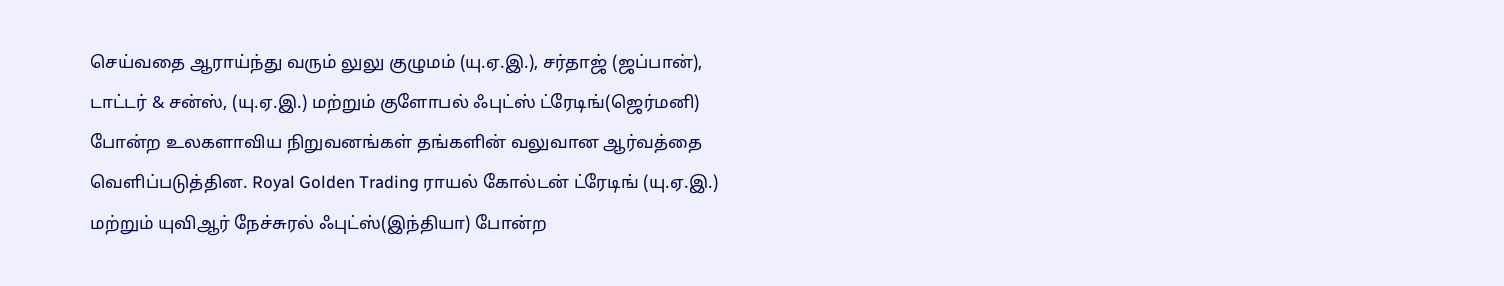செய்வதை ஆராய்ந்து வரும் லுலு குழுமம் (யு.ஏ.இ.), சர்தாஜ் (ஜப்பான்), டாட்டர் & சன்ஸ், (யு.ஏ.இ.) மற்றும் குளோபல் ஃபுட்ஸ் ட்ரேடிங்(ஜெர்மனி) போன்ற உலகளாவிய நிறுவனங்கள் தங்களின் வலுவான ஆர்வத்தை வெளிப்படுத்தின. Royal Golden Trading ராயல் கோல்டன் ட்ரேடிங் (யு.ஏ.இ.) மற்றும் யுவிஆர் நேச்சுரல் ஃபுட்ஸ்(இந்தியா) போன்ற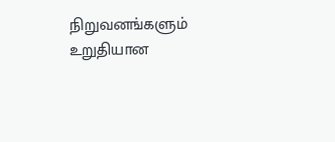நிறுவனங்களும் உறுதியான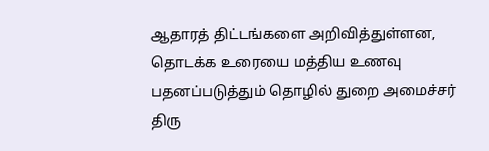ஆதாரத் திட்டங்களை அறிவித்துள்ளன,
தொடக்க உரையை மத்திய உணவு பதனப்படுத்தும் தொழில் துறை அமைச்சர் திரு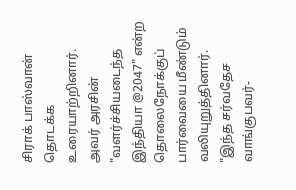சிராக் பாஸ்வான் தொடக்க உரையாற்றினார். அவர் அரசின் "வளர்ச்சியடைந்த இந்தியா @2047" என்ற தொலைநோக்குப் பார்வையை மீண்டும் வலியுறுத்தினார். "இந்த சர்வதேச வாங்குபவர்-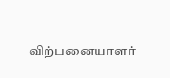விற்பனையாளர்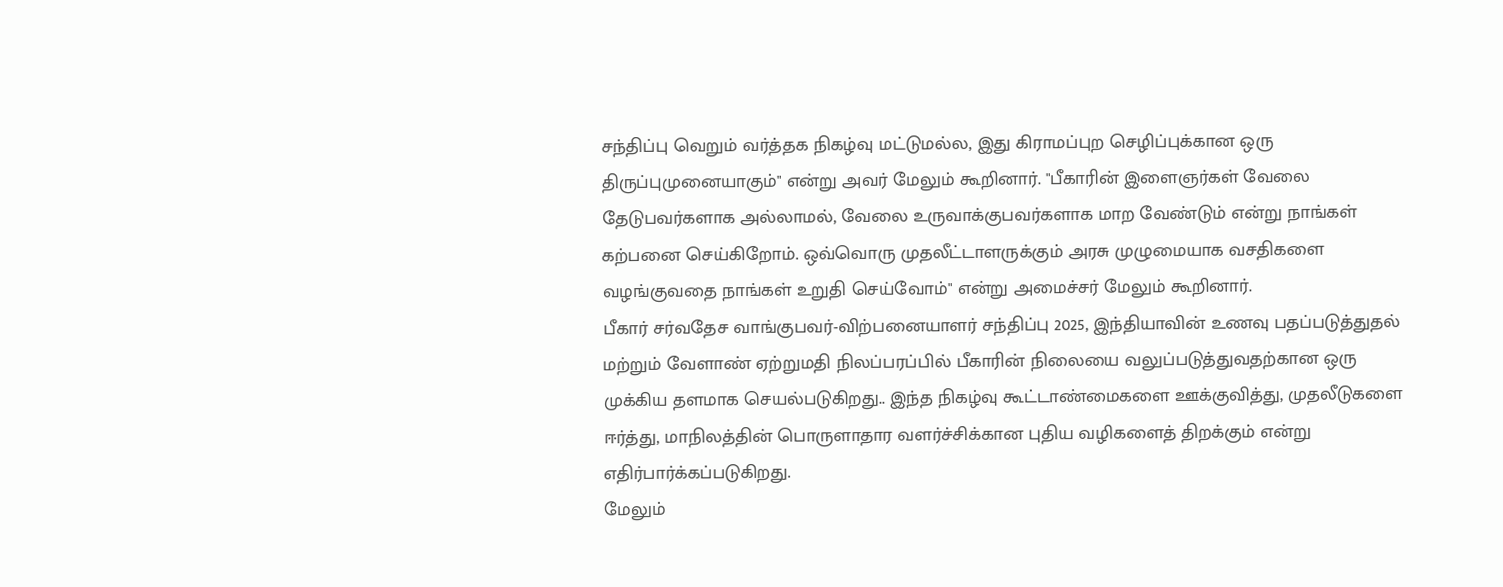சந்திப்பு வெறும் வர்த்தக நிகழ்வு மட்டுமல்ல, இது கிராமப்புற செழிப்புக்கான ஒரு திருப்புமுனையாகும்" என்று அவர் மேலும் கூறினார். "பீகாரின் இளைஞர்கள் வேலை தேடுபவர்களாக அல்லாமல், வேலை உருவாக்குபவர்களாக மாற வேண்டும் என்று நாங்கள் கற்பனை செய்கிறோம். ஒவ்வொரு முதலீட்டாளருக்கும் அரசு முழுமையாக வசதிகளை வழங்குவதை நாங்கள் உறுதி செய்வோம்" என்று அமைச்சர் மேலும் கூறினார்.
பீகார் சர்வதேச வாங்குபவர்-விற்பனையாளர் சந்திப்பு 2025, இந்தியாவின் உணவு பதப்படுத்துதல் மற்றும் வேளாண் ஏற்றுமதி நிலப்பரப்பில் பீகாரின் நிலையை வலுப்படுத்துவதற்கான ஒரு முக்கிய தளமாக செயல்படுகிறது.. இந்த நிகழ்வு கூட்டாண்மைகளை ஊக்குவித்து, முதலீடுகளை ஈர்த்து, மாநிலத்தின் பொருளாதார வளர்ச்சிக்கான புதிய வழிகளைத் திறக்கும் என்று எதிர்பார்க்கப்படுகிறது.
மேலும்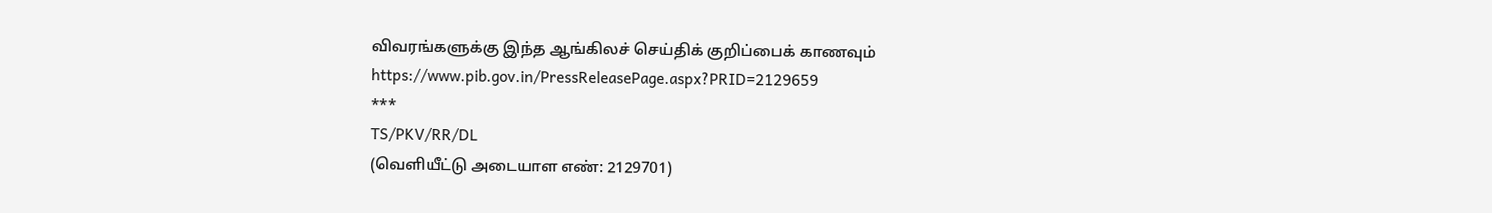விவரங்களுக்கு இந்த ஆங்கிலச் செய்திக் குறிப்பைக் காணவும் https://www.pib.gov.in/PressReleasePage.aspx?PRID=2129659
***
TS/PKV/RR/DL
(வெளியீட்டு அடையாள எண்: 2129701)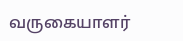வருகையாளர்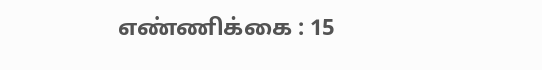எண்ணிக்கை : 15